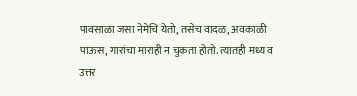पावसाळा जसा नेमेचि येतो, तसेच वादळ, अवकाळी पाऊस, गारांचा माराही न चुकता होतो. त्यातही मध्य व उत्तर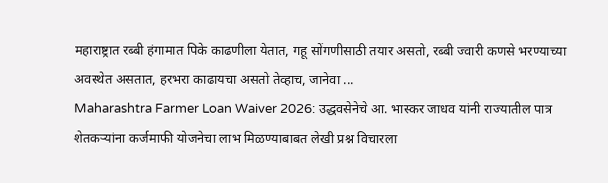महाराष्ट्रात रब्बी हंगामात पिके काढणीला येतात, गहू सोंगणीसाठी तयार असतो, रब्बी ज्वारी कणसे भरण्याच्या अवस्थेत असतात, हरभरा काढायचा असतो तेव्हाच, जानेवा ...
Maharashtra Farmer Loan Waiver 2026: उद्धवसेनेचे आ. भास्कर जाधव यांनी राज्यातील पात्र शेतकऱ्यांना कर्जमाफी योजनेचा लाभ मिळण्याबाबत लेखी प्रश्न विचारला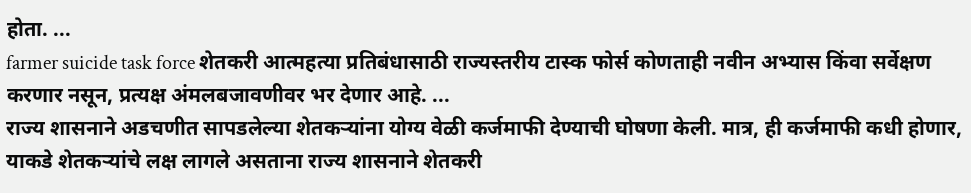होता. ...
farmer suicide task force शेतकरी आत्महत्या प्रतिबंधासाठी राज्यस्तरीय टास्क फोर्स कोणताही नवीन अभ्यास किंवा सर्वेक्षण करणार नसून, प्रत्यक्ष अंमलबजावणीवर भर देणार आहे. ...
राज्य शासनाने अडचणीत सापडलेल्या शेतकऱ्यांना योग्य वेळी कर्जमाफी देण्याची घोषणा केली. मात्र, ही कर्जमाफी कधी होणार, याकडे शेतकऱ्यांचे लक्ष लागले असताना राज्य शासनाने शेतकरी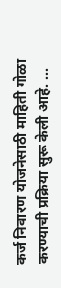कर्ज निवारण योजनेसाठी माहिती गोळा करण्याची प्रक्रिया सुरू केली आहे. ...